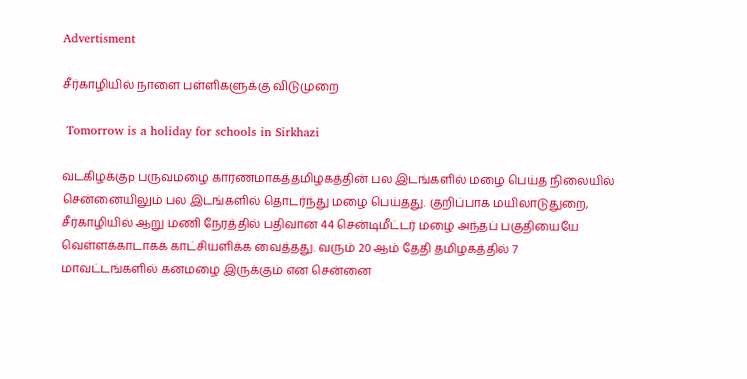Advertisment

சீர்காழியில் நாளை பள்ளிகளுக்கு விடுமுறை

 Tomorrow is a holiday for schools in Sirkhazi

வடகிழக்குp பருவமழை காரணமாகத்தமிழகத்தின் பல இடங்களில் மழை பெய்த நிலையில் சென்னையிலும் பல இடங்களில் தொடர்ந்து மழை பெய்தது. குறிப்பாக மயிலாடுதுறை, சீர்காழியில் ஆறு மணி நேரத்தில் பதிவான 44 சென்டிமீட்டர் மழை அந்தப் பகுதியையே வெள்ளக்காடாகக் காட்சியளிக்க வைத்தது. வரும் 20 ஆம் தேதி தமிழகத்தில் 7 மாவட்டங்களில் கனமழை இருக்கும் என சென்னை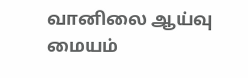வானிலை ஆய்வு மையம்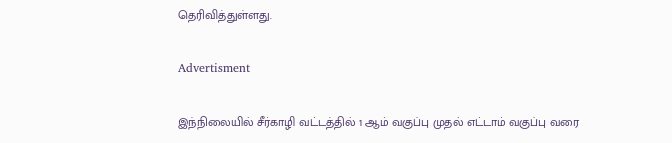தெரிவித்துள்ளது.

Advertisment

இந்நிலையில் சீர்காழி வட்டத்தில் 1 ஆம் வகுப்பு முதல் எட்டாம் வகுப்பு வரை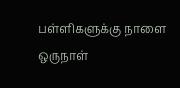பள்ளிகளுக்கு நாளை ஒருநாள்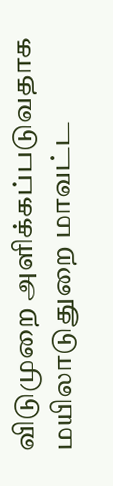விடுமுறை அளிக்கப்படுவதாக மயிலாடுதுறை மாவட்ட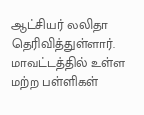ஆட்சியர் லலிதா தெரிவித்துள்ளார். மாவட்டத்தில் உள்ள மற்ற பள்ளிகள்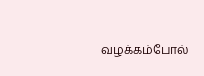வழக்கம்போல்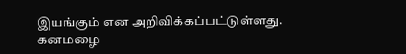இயங்கும் என அறிவிக்கப்பட்டுள்ளது. கனமழை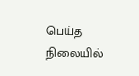பெய்த நிலையில்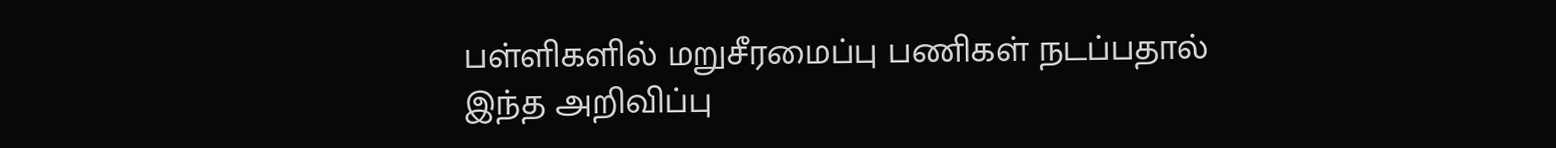பள்ளிகளில் மறுசீரமைப்பு பணிகள் நடப்பதால் இந்த அறிவிப்பு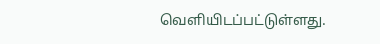வெளியிடப்பட்டுள்ளது.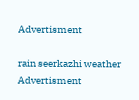Advertisment

rain seerkazhi weather
Advertisment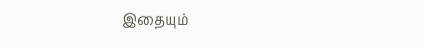இதையும்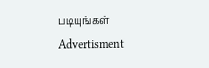படியுங்கள்
Advertisment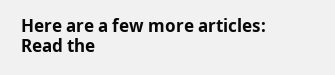Here are a few more articles:
Read the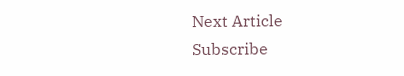Next Article
Subscribe